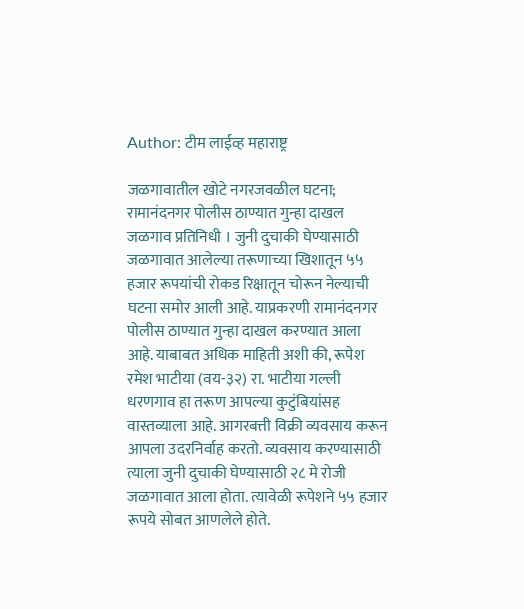Author: टीम लाईव्ह महाराष्ट्र

जळगावातील खोटे नगरजवळील घटना; रामानंदनगर पोलीस ठाण्यात गुन्हा दाखल जळगाव प्रतिनिधी । जुनी दुचाकी घेण्यासाठी जळगावात आलेल्या तरूणाच्या खिशातून ५५ हजार रूपयांची रोकड रिक्षातून चोरून नेल्याची घटना समोर आली आहे. याप्रकरणी रामानंदनगर पोलीस ठाण्यात गुन्हा दाखल करण्यात आला आहे. याबाबत अधिक माहिती अशी की, रूपेश रमेश भाटीया (वय-३२) रा. भाटीया गल्ली धरणगाव हा तरूण आपल्या कुटुंबियांसह वास्तव्याला आहे. आगरबत्ती विक्री व्यवसाय करून आपला उदरनिर्वाह करतो. व्यवसाय करण्यासाठी त्याला जुनी दुचाकी घेण्यासाठी २८ मे रोजी जळगावात आला होता. त्यावेळी रूपेशने ५५ हजार रूपये सोबत आणलेले होते.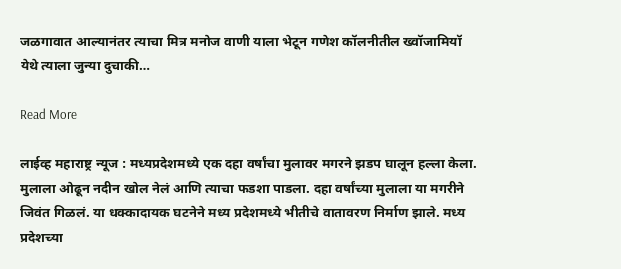जळगावात आल्यानंतर त्याचा मित्र मनोज वाणी याला भेटून गणेश कॉलनीतील ख्वॉजामियॉ येथे त्याला जुन्या दुचाकी…

Read More

लाईव्ह महाराष्ट्र न्यूज : मध्यप्रदेशमध्ये एक दहा वर्षांचा मुलावर मगरने झडप घालून हल्ला केला. मुलाला ओढून नदीन खोल नेलं आणि त्याचा फडशा पाडला. दहा वर्षांच्या मुलाला या मगरीने जिवंत गिळलं. या धक्कादायक घटनेने मध्य प्रदेशमध्ये भीतीचे वातावरण निर्माण झाले. मध्य प्रदेशच्या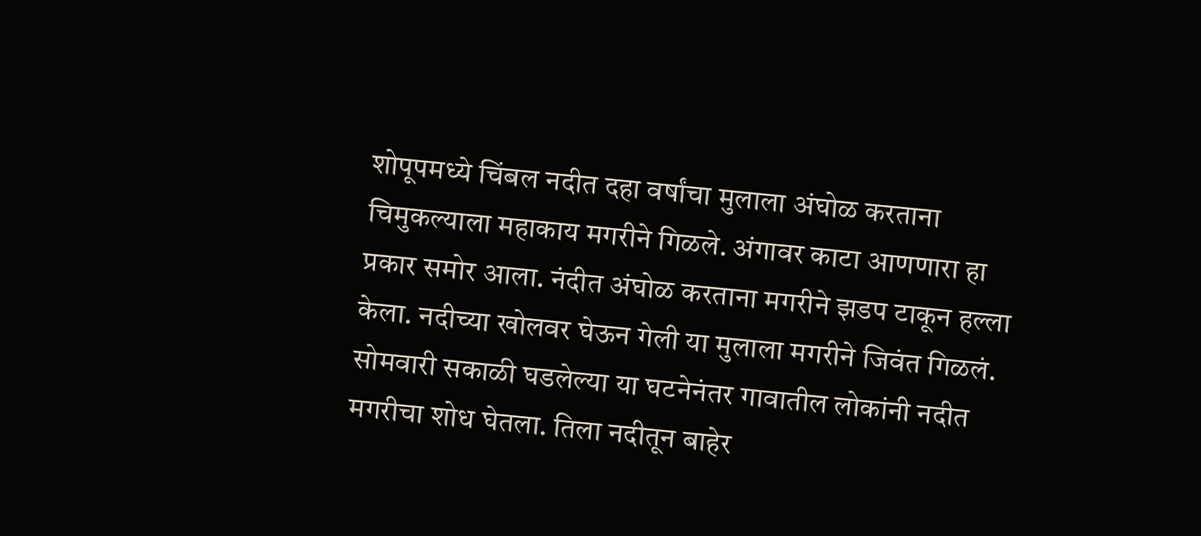शोपूपमध्ये चिंबल नदीत दहा वर्षांचा मुलाला अंघोळ करताना चिमुकल्याला महाकाय मगरीने गिळले. अंगावर काटा आणणारा हा प्रकार समोर आला. नंदीत अंघोळ करताना मगरीने झडप टाकून हल्ला केला. नदीच्या खोलवर घेऊन गेली या मुलाला मगरीने जिवंत गिळलं. सोमवारी सकाळी घडलेल्या या घटनेनंतर गावातील लोकांनी नदीत मगरीचा शोध घेतला. तिला नदीतून बाहेर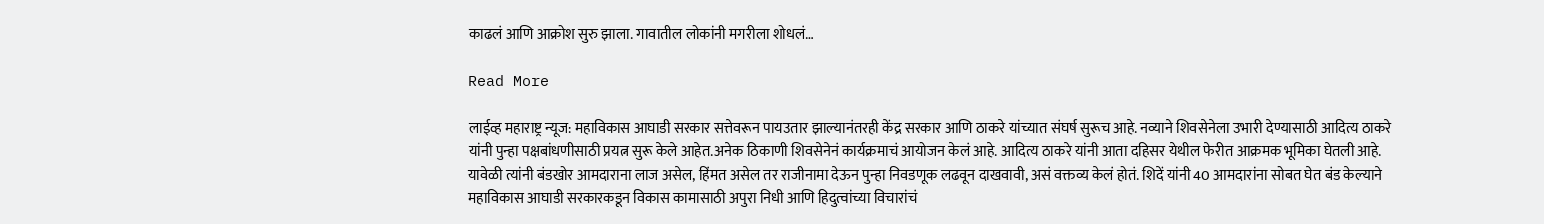काढलं आणि आक्रोश सुरु झाला. गावातील लोकांनी मगरीला शोधलं…

Read More

लाईव्ह महाराष्ट्र न्यूज: महाविकास आघाडी सरकार सत्तेवरून पायउतार झाल्यानंतरही केंद्र सरकार आणि ठाकरे यांच्यात संघर्ष सुरूच आहे. नव्याने शिवसेनेला उभारी देण्यासाठी आदित्य ठाकरे यांनी पुन्हा पक्षबांधणीसाठी प्रयत्न सुरू केले आहेत.अनेक ठिकाणी शिवसेनेनं कार्यक्रमाचं आयोजन केलं आहे. आदित्य ठाकरे यांनी आता दहिसर येथील फेरीत आक्रमक भूमिका घेतली आहे. यावेळी त्यांनी बंडखोर आमदाराना लाज असेल, हिंमत असेल तर राजीनामा देऊन पुन्हा निवडणूक लढवून दाखवावी, असं वक्तव्य केलं होतं. शिदें यांनी 40 आमदारांना सोबत घेत बंड केल्याने महाविकास आघाडी सरकारकडून विकास कामासाठी अपुरा निधी आणि हिदुत्वांच्या विचारांचं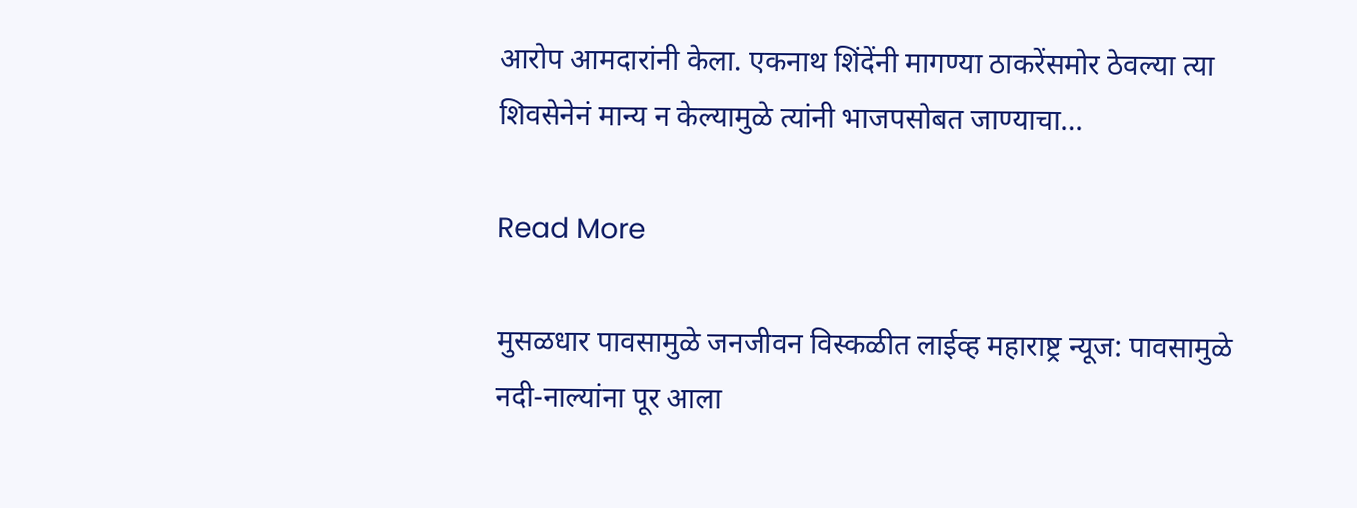आरोप आमदारांनी केला. एकनाथ शिंदेंनी मागण्या ठाकरेंसमोर ठेवल्या त्या शिवसेनेनं मान्य न केल्यामुळे त्यांनी भाजपसोबत जाण्याचा…

Read More

मुसळधार पावसामुळे जनजीवन विस्कळीत लाईव्ह महाराष्ट्र न्यूज: पावसामुळे नदी-नाल्यांना पूर आला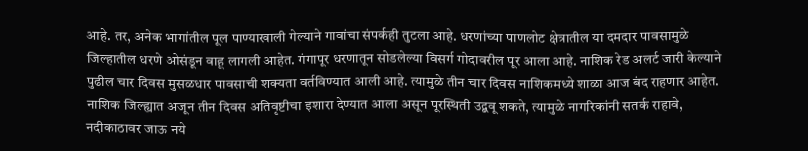आहे. तर, अनेक भागांतील पूल पाण्याखाली गेल्याने गावांचा संपर्कही तुटला आहे. धरणांच्या पाणलोट क्षेत्रातील या दमदार पावसामुळे जिल्हातील धरणे ओसंडून वाहू लागली आहेत. गंगापूर धरणातून सोडलेल्या विसर्ग गोदावरील पूर आला आहे. नाशिक रेड अलर्ट जारी केल्याने पुढील चार दिवस मुसळधार पावसाची शक्यता वर्तविण्यात आली आहे. त्यामुळे तीन चार दिवस नाशिकमध्ये शाळा आज बंद राहणार आहेत. नाशिक जिल्ह्यात अजून तीन दिवस अतिवृष्टीचा इशारा देण्यात आला असून पूरस्थिती उद्बवू शकते, त्यामुळे नागरिकांनी सतर्क राहावे, नदीकाठावर जाऊ नये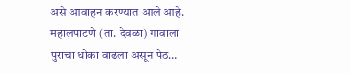असे आवाहन करण्यात आले आहे. महालपाटणे (ता. देवळा) गावाला पुराचा धोका वाढला असून पेठ…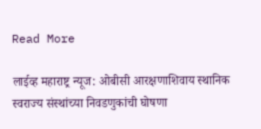Read More

लाईव्ह महाराष्ट्र न्यूज: ओबीसी आरक्षणाशिवाय स्थानिक स्वराज्य संस्थांच्या निवडणुकांची घोषणा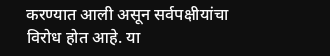करण्यात आली असून सर्वपक्षीयांचा विरोध होत आहे. या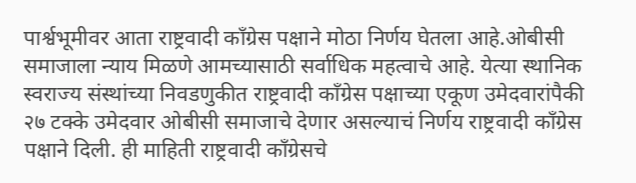पार्श्वभूमीवर आता राष्ट्रवादी काँग्रेस पक्षाने मोठा निर्णय घेतला आहे.ओबीसी समाजाला न्याय मिळणे आमच्यासाठी सर्वाधिक महत्वाचे आहे. येत्या स्थानिक स्वराज्य संस्थांच्या निवडणुकीत राष्ट्रवादी काँग्रेस पक्षाच्या एकूण उमेदवारांपैकी २७ टक्के उमेदवार ओबीसी समाजाचे देणार असल्याचं निर्णय राष्ट्रवादी काँग्रेस पक्षाने दिली. ही माहिती राष्ट्रवादी काँग्रेसचे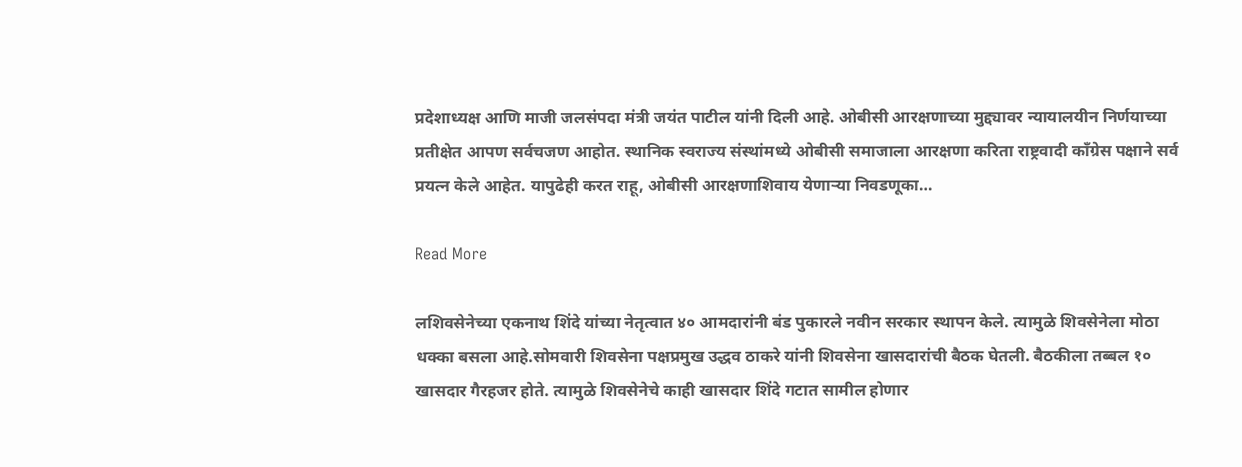प्रदेशाध्यक्ष आणि माजी जलसंपदा मंत्री जयंत पाटील यांनी दिली आहे. ओबीसी आरक्षणाच्या मुद्द्यावर न्यायालयीन निर्णयाच्या प्रतीक्षेत आपण सर्वचजण आहोत. स्थानिक स्वराज्य संस्थांमध्ये ओबीसी समाजाला आरक्षणा करिता राष्ट्रवादी काँग्रेस पक्षाने सर्व प्रयत्न केले आहेत. यापुढेही करत राहू, ओबीसी आरक्षणाशिवाय येणाऱ्या निवडणूका…

Read More

लशिवसेनेच्या एकनाथ शिंदे यांच्या नेतृत्वात ४० आमदारांनी बंड पुकारले नवीन सरकार स्थापन केले. त्यामुळे शिवसेनेला मोठा धक्का बसला आहे.सोमवारी शिवसेना पक्षप्रमुख उद्धव ठाकरे यांनी शिवसेना खासदारांची बैठक घेतली. बैठकीला तब्बल १० खासदार गैरहजर होते. त्यामुळे शिवसेनेचे काही खासदार शिंदे गटात सामील होणार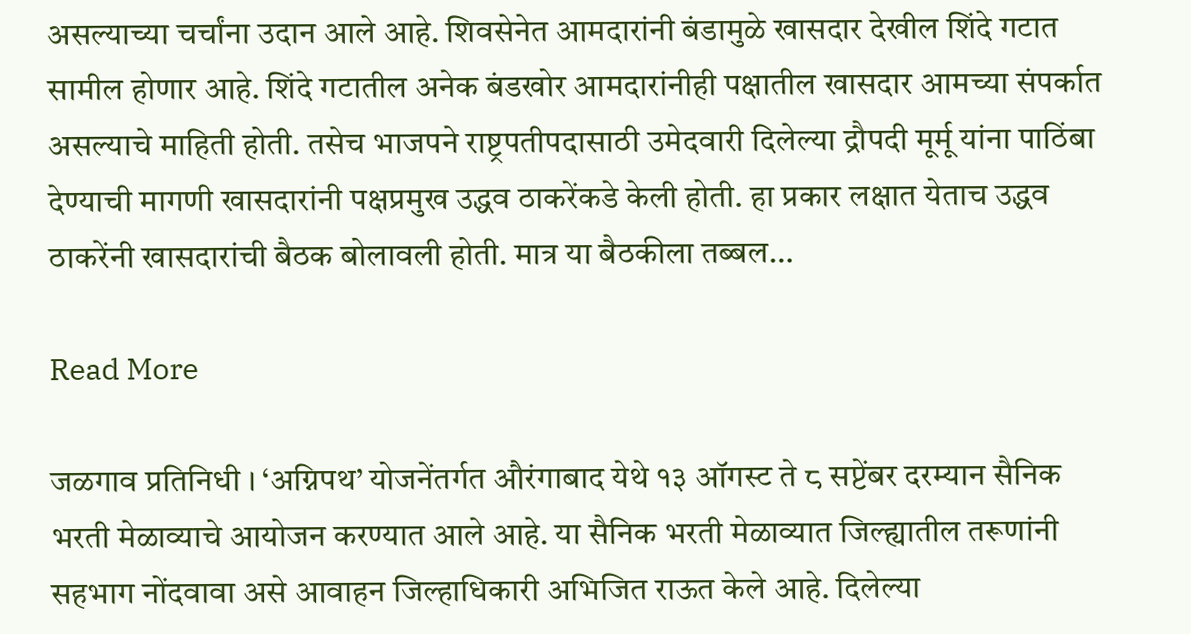असल्याच्या चर्चांना उदान आले आहे. शिवसेनेत आमदारांनी बंडामुळे खासदार देखील शिंदे गटात सामील होणार आहे. शिंदे गटातील अनेक बंडखोर आमदारांनीही पक्षातील खासदार आमच्या संपर्कात असल्याचे माहिती होती. तसेच भाजपने राष्ट्रपतीपदासाठी उमेदवारी दिलेल्या द्रौपदी मूर्मू यांना पाठिंबा देण्याची मागणी खासदारांनी पक्षप्रमुख उद्धव ठाकरेंकडे केली होती. हा प्रकार लक्षात येताच उद्धव ठाकरेंनी खासदारांची बैठक बोलावली होती. मात्र या बैठकीला तब्बल…

Read More

जळगाव प्रतिनिधी । ‘अग्निपथ’ योजनेंतर्गत औरंगाबाद येथे १३ ऑगस्ट ते ८ सप्टेंबर दरम्यान सैनिक भरती मेळाव्याचे आयोजन करण्यात आले आहे. या सैनिक भरती मेळाव्यात जिल्ह्यातील तरूणांनी सहभाग नोंदवावा असे आवाहन जिल्हाधिकारी अभिजित राऊत केले आहे. दिलेल्या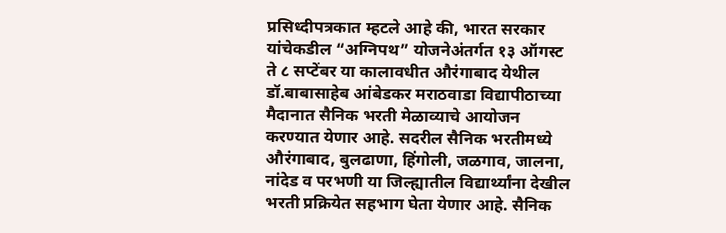प्रसिध्दीपत्रकात म्हटले आहे की, भारत सरकार यांचेकडील “अग्निपथ” योजनेअंतर्गत १३ ऑगस्ट ते ८ सप्टेंबर या कालावधीत औरंगाबाद येथील डॉ.बाबासाहेब आंबेडकर मराठवाडा विद्यापीठाच्या मैदानात सैनिक भरती मेळाव्याचे आयोजन करण्यात येणार आहे. सदरील सैनिक भरतीमध्ये औरंगाबाद, बुलढाणा, हिंगोली, जळगाव, जालना, नांदेड व परभणी या जिल्ह्यातील विद्यार्थ्यांना देखील भरती प्रक्रियेत सहभाग घेता येणार आहे. सैनिक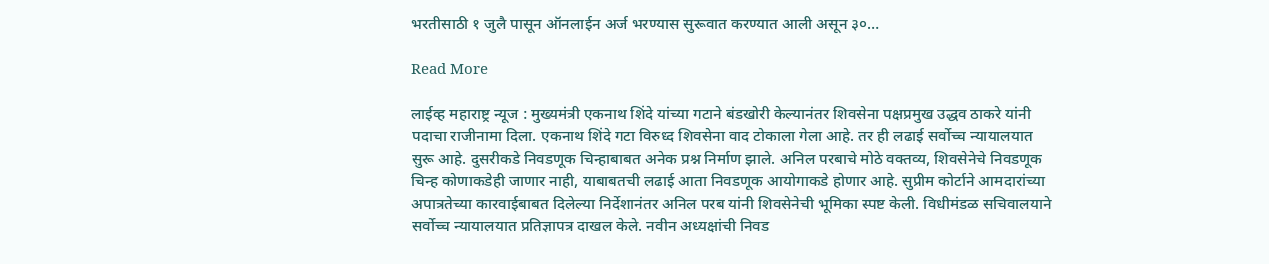भरतीसाठी १ जुलै पासून ऑनलाईन अर्ज भरण्यास सुरूवात करण्यात आली असून ३०…

Read More

लाईव्ह महाराष्ट्र न्यूज : मुख्यमंत्री एकनाथ शिंदे यांच्या गटाने बंडखोरी केल्यानंतर शिवसेना पक्षप्रमुख उद्धव ठाकरे यांनी पदाचा राजीनामा दिला. एकनाथ शिंदे गटा विरुध्द शिवसेना वाद टोकाला गेला आहे. तर ही लढाई सर्वोच्च न्यायालयात सुरू आहे. दुसरीकडे निवडणूक चिन्हाबाबत अनेक प्रश्न निर्माण झाले. अनिल परबाचे मोठे वक्तव्य, शिवसेनेचे निवडणूक चिन्ह कोणाकडेही जाणार नाही, याबाबतची लढाई आता निवडणूक आयोगाकडे होणार आहे. सुप्रीम कोर्टाने आमदारांच्या अपात्रतेच्या कारवाईबाबत दिलेल्या निर्देशानंतर अनिल परब यांनी शिवसेनेची भूमिका स्पष्ट केली. विधीमंडळ सचिवालयाने सर्वोच्च न्यायालयात प्रतिज्ञापत्र दाखल केले. नवीन अध्यक्षांची निवड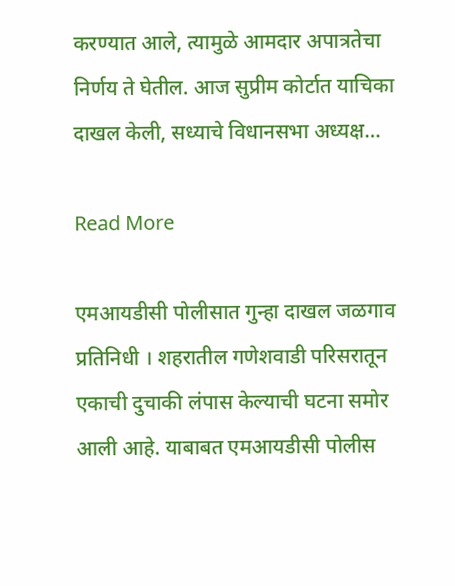करण्यात आले, त्यामुळे आमदार अपात्रतेचा निर्णय ते घेतील. आज सुप्रीम कोर्टात याचिका दाखल केली, सध्याचे विधानसभा अध्यक्ष…

Read More

एमआयडीसी पोलीसात गुन्हा दाखल जळगाव प्रतिनिधी । शहरातील गणेशवाडी परिसरातून एकाची दुचाकी लंपास केल्याची घटना समोर आली आहे. याबाबत एमआयडीसी पोलीस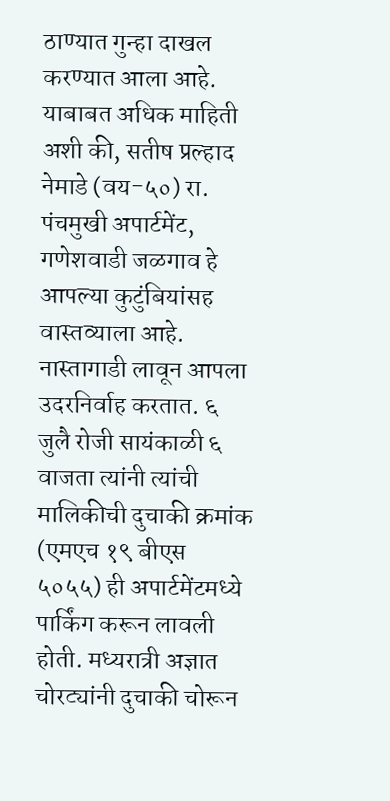ठाण्यात गुन्हा दाखल करण्यात आला आहे. याबाबत अधिक माहिती अशी की, सतीष प्रल्हाद नेमाडे (वय-५०) रा. पंचमुखी अपार्टमेंट, गणेशवाडी जळगाव हे आपल्या कुटुंबियांसह वास्तव्याला आहे. नास्तागाडी लावून आपला उदरनिर्वाह करतात. ६ जुलै रोजी सायंकाळी ६ वाजता त्यांनी त्यांची मालिकीची दुचाकी क्रमांक (एमएच १९ बीएस ५०५५) ही अपार्टमेंटमध्ये पार्किंग करून लावली होती. मध्यरात्री अज्ञात चोरट्यांनी दुचाकी चोरून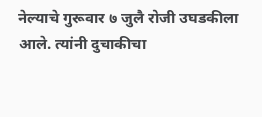नेल्याचे गुरूवार ७ जुलै रोजी उघडकीला आले. त्यांनी दुचाकीचा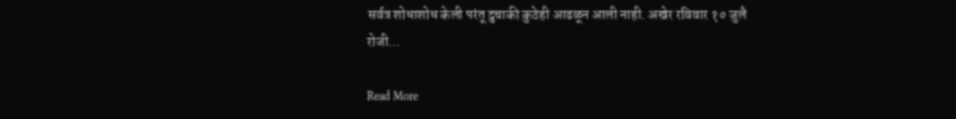सर्वत्र शोधाशोध केली परंतू दुचाकी कुठेही आढळून आली नाही. अखेर रविवार १० जुलै रोजी…

Read More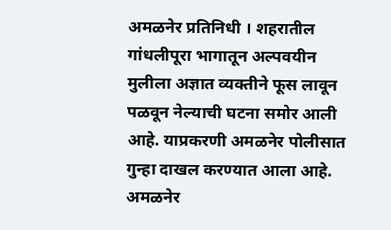अमळनेर प्रतिनिधी । शहरातील गांधलीपूरा भागातून अल्पवयीन मुलीला अज्ञात व्यक्तीने फूस लावून पळवून नेल्याची घटना समोर आली आहे. याप्रकरणी अमळनेर पोलीसात गुन्हा दाखल करण्यात आला आहे. अमळनेर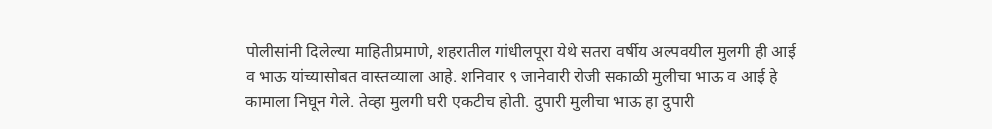पोलीसांनी दिलेल्या माहितीप्रमाणे, शहरातील गांधीलपूरा येथे सतरा वर्षीय अल्पवयील मुलगी ही आई व भाऊ यांच्यासोबत वास्तव्याला आहे. शनिवार ९ जानेवारी रोजी सकाळी मुलीचा भाऊ व आई हे कामाला निघून गेले. तेव्हा मुलगी घरी एकटीच होती. दुपारी मुलीचा भाऊ हा दुपारी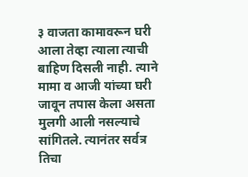३ वाजता कामावरून घरी आला तेव्हा त्याला त्याची बाहिण दिसली नाही. त्याने मामा व आजी यांच्या घरी जावून तपास केला असता मुलगी आली नसल्याचे सांगितले. त्यानंतर सर्वत्र तिचा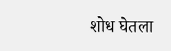शोध घेतला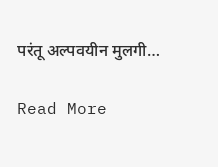परंतू अल्पवयीन मुलगी…

Read More